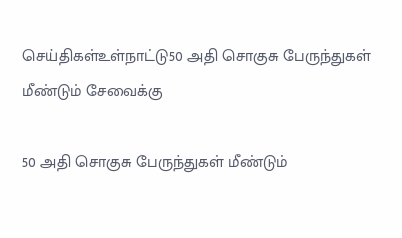செய்திகள்உள்நாட்டு50 அதி சொகுசு பேருந்துகள் மீண்டும் சேவைக்கு

50 அதி சொகுசு பேருந்துகள் மீண்டும்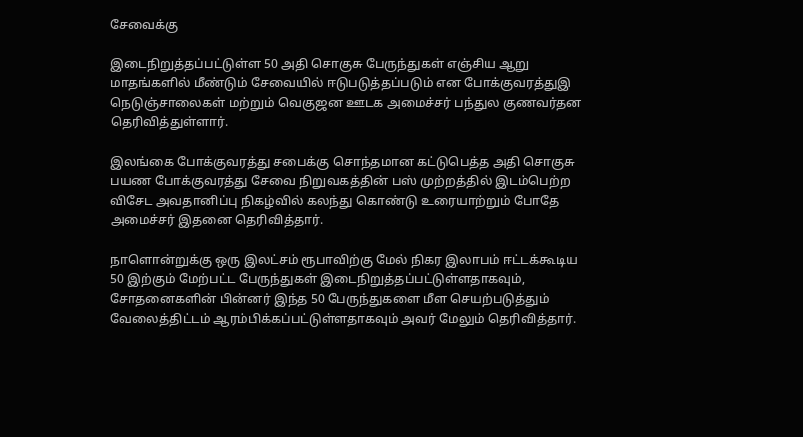சேவைக்கு

இடைநிறுத்தப்பட்டுள்ள 50 அதி சொகுசு பேருந்துகள் எஞ்சிய ஆறு மாதங்களில் மீண்டும் சேவையில் ஈடுபடுத்தப்படும் என போக்குவரத்துஇ நெடுஞ்சாலைகள் மற்றும் வெகுஜன ஊடக அமைச்சர் பந்துல குணவர்தன தெரிவித்துள்ளார்.

இலங்கை போக்குவரத்து சபைக்கு சொந்தமான கட்டுபெத்த அதி சொகுசு பயண போக்குவரத்து சேவை நிறுவகத்தின் பஸ் முற்றத்தில் இடம்பெற்ற விசேட அவதானிப்பு நிகழ்வில் கலந்து கொண்டு உரையாற்றும் போதே அமைச்சர் இதனை தெரிவித்தார்.

நாளொன்றுக்கு ஒரு இலட்சம் ரூபாவிற்கு மேல் நிகர இலாபம் ஈட்டக்கூடிய 50 இற்கும் மேற்பட்ட பேருந்துகள் இடைநிறுத்தப்பட்டுள்ளதாகவும், சோதனைகளின் பின்னர் இந்த 50 பேருந்துகளை மீள செயற்படுத்தும் வேலைத்திட்டம் ஆரம்பிக்கப்பட்டுள்ளதாகவும் அவர் மேலும் தெரிவித்தார்.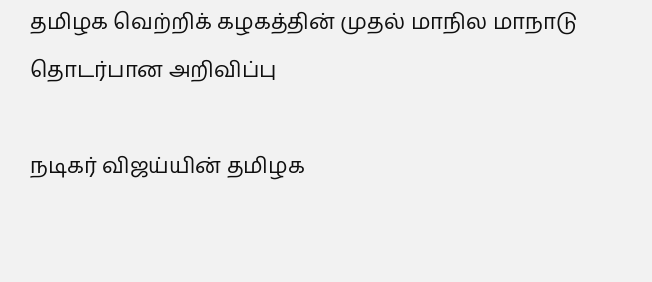தமிழக வெற்றிக் கழகத்தின் முதல் மாநில மாநாடு தொடர்பான அறிவிப்பு

நடிகர் விஜய்யின் தமிழக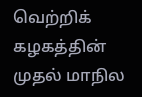வெற்றிக் கழகத்தின் முதல் மாநில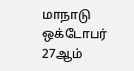மாநாடு ஒக்டோபர் 27ஆம்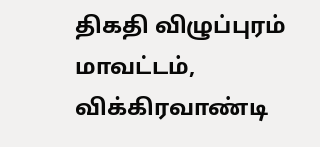திகதி விழுப்புரம் மாவட்டம், விக்கிரவாண்டி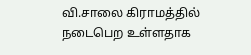வி.சாலை கிராமத்தில் நடைபெற உள்ளதாக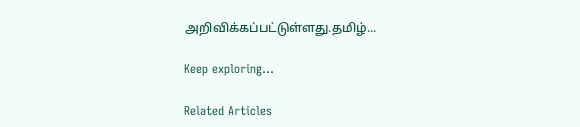அறிவிக்கப்பட்டுள்ளது.தமிழ்...

Keep exploring...

Related Articles